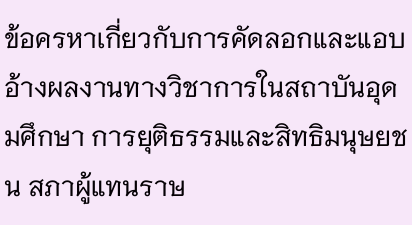ข้อครหาเกี่ยวกับการคัดลอกและแอบอ้างผลงานทางวิชาการในสถาบันอุดมศึกษา การยุติธรรมและสิทธิมนุษยชน สภาผู้แทนราษ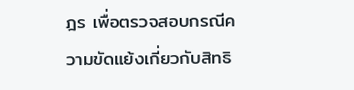ฎร เพื่อตรวจสอบกรณีความขัดแย้งเกี่ยวกับสิทธิ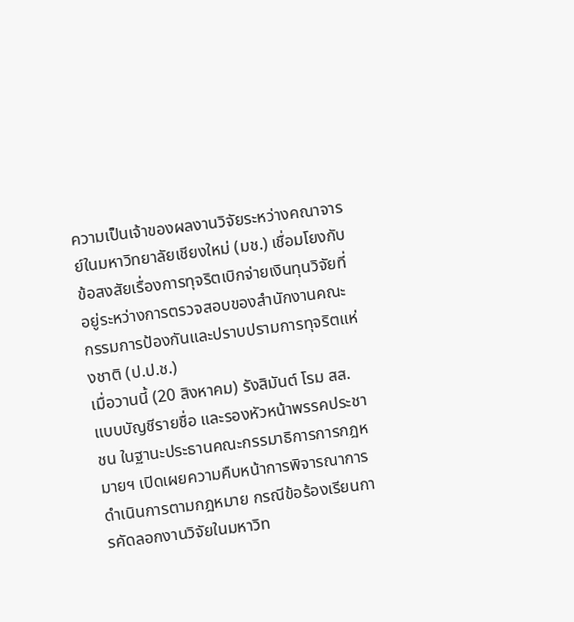ความเป็นเจ้าของผลงานวิจัยระหว่างคณาจารย์ในมหาวิทยาลัยเชียงใหม่ (มช.) เชื่อมโยงกับข้อสงสัยเรื่องการทุจริตเบิกจ่ายเงินทุนวิจัยที่อยู่ระหว่างการตรวจสอบของสำนักงานคณะกรรมการป้องกันและปราบปรามการทุจริตแห่งชาติ (ป.ป.ช.)
เมื่อวานนี้ (20 สิงหาคม) รังสิมันต์ โรม สส. แบบบัญชีรายชื่อ และรองหัวหน้าพรรคประชาชน ในฐานะประธานคณะกรรมาธิการการกฎหมายฯ เปิดเผยความคืบหน้าการพิจารณาการดำเนินการตามกฎหมาย กรณีข้อร้องเรียนการคัดลอกงานวิจัยในมหาวิท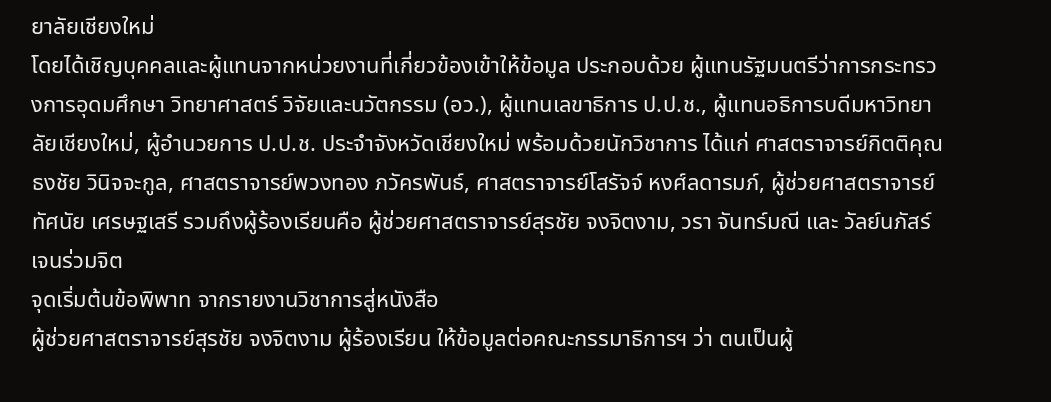ยาลัยเชียงใหม่
โดยได้เชิญบุคคลและผู้แทนจากหน่วยงานที่เกี่ยวข้องเข้าให้ข้อมูล ประกอบด้วย ผู้แทนรัฐมนตรีว่าการกระทรวงการอุดมศึกษา วิทยาศาสตร์ วิจัยและนวัตกรรม (อว.), ผู้แทนเลขาธิการ ป.ป.ช., ผู้แทนอธิการบดีมหาวิทยาลัยเชียงใหม่, ผู้อำนวยการ ป.ป.ช. ประจำจังหวัดเชียงใหม่ พร้อมด้วยนักวิชาการ ได้แก่ ศาสตราจารย์กิตติคุณ ธงชัย วินิจจะกูล, ศาสตราจารย์พวงทอง ภวัครพันธ์, ศาสตราจารย์โสรัจจ์ หงศ์ลดารมภ์, ผู้ช่วยศาสตราจารย์ทัศนัย เศรษฐเสรี รวมถึงผู้ร้องเรียนคือ ผู้ช่วยศาสตราจารย์สุรชัย จงจิตงาม, วรา จันทร์มณี และ วัลย์นภัสร์ เจนร่วมจิต
จุดเริ่มต้นข้อพิพาท จากรายงานวิชาการสู่หนังสือ
ผู้ช่วยศาสตราจารย์สุรชัย จงจิตงาม ผู้ร้องเรียน ให้ข้อมูลต่อคณะกรรมาธิการฯ ว่า ตนเป็นผู้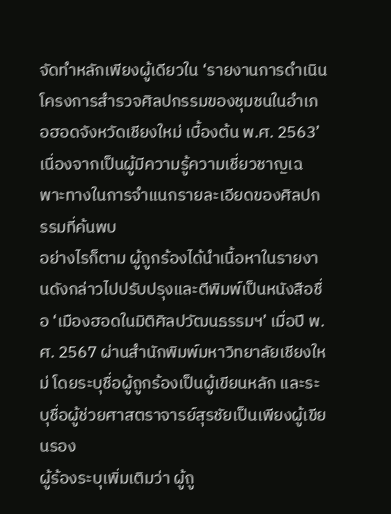จัดทำหลักเพียงผู้เดียวใน ‘รายงานการดำเนินโครงการสำรวจศิลปกรรมของชุมชนในอำเภอฮอดจังหวัดเชียงใหม่ เบื้องต้น พ.ศ. 2563’ เนื่องจากเป็นผู้มีความรู้ความเชี่ยวชาญเฉพาะทางในการจำแนกรายละเอียดของศิลปกรรมที่ค้นพบ
อย่างไรก็ตาม ผู้ถูกร้องได้นำเนื้อหาในรายงานดังกล่าวไปปรับปรุงและตีพิมพ์เป็นหนังสือชื่อ ‘เมืองฮอดในมิติศิลปวัฒนธรรมฯ’ เมื่อปี พ.ศ. 2567 ผ่านสำนักพิมพ์มหาวิทยาลัยเชียงใหม่ โดยระบุชื่อผู้ถูกร้องเป็นผู้เขียนหลัก และระบุชื่อผู้ช่วยศาสตราจารย์สุรชัยเป็นเพียงผู้เขียนรอง
ผู้ร้องระบุเพิ่มเติมว่า ผู้ถู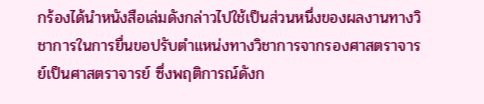กร้องได้นำหนังสือเล่มดังกล่าวไปใช้เป็นส่วนหนึ่งของผลงานทางวิชาการในการยื่นขอปรับตำแหน่งทางวิชาการจากรองศาสตราจารย์เป็นศาสตราจารย์ ซึ่งพฤติการณ์ดังก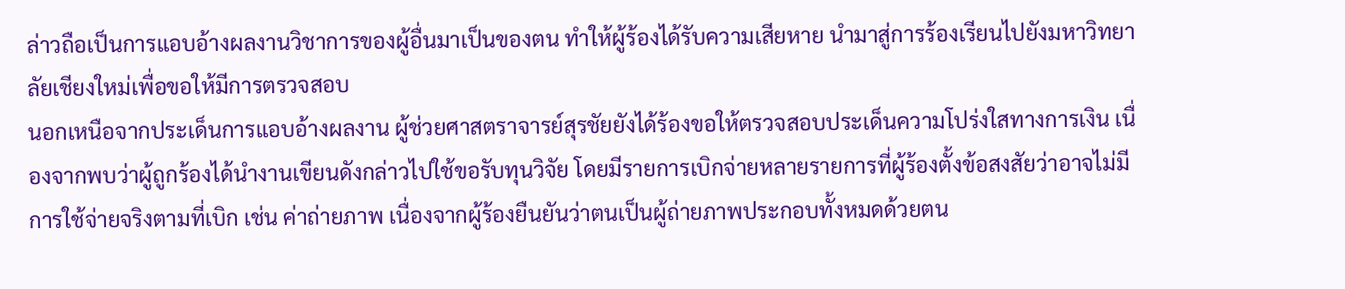ล่าวถือเป็นการแอบอ้างผลงานวิชาการของผู้อื่นมาเป็นของตน ทำให้ผู้ร้องได้รับความเสียหาย นำมาสู่การร้องเรียนไปยังมหาวิทยาลัยเชียงใหม่เพื่อขอให้มีการตรวจสอบ
นอกเหนือจากประเด็นการแอบอ้างผลงาน ผู้ช่วยศาสตราจารย์สุรชัยยังได้ร้องขอให้ตรวจสอบประเด็นความโปร่งใสทางการเงิน เนื่องจากพบว่าผู้ถูกร้องได้นำงานเขียนดังกล่าวไปใช้ขอรับทุนวิจัย โดยมีรายการเบิกจ่ายหลายรายการที่ผู้ร้องตั้งข้อสงสัยว่าอาจไม่มีการใช้จ่ายจริงตามที่เบิก เช่น ค่าถ่ายภาพ เนื่องจากผู้ร้องยืนยันว่าตนเป็นผู้ถ่ายภาพประกอบทั้งหมดด้วยตน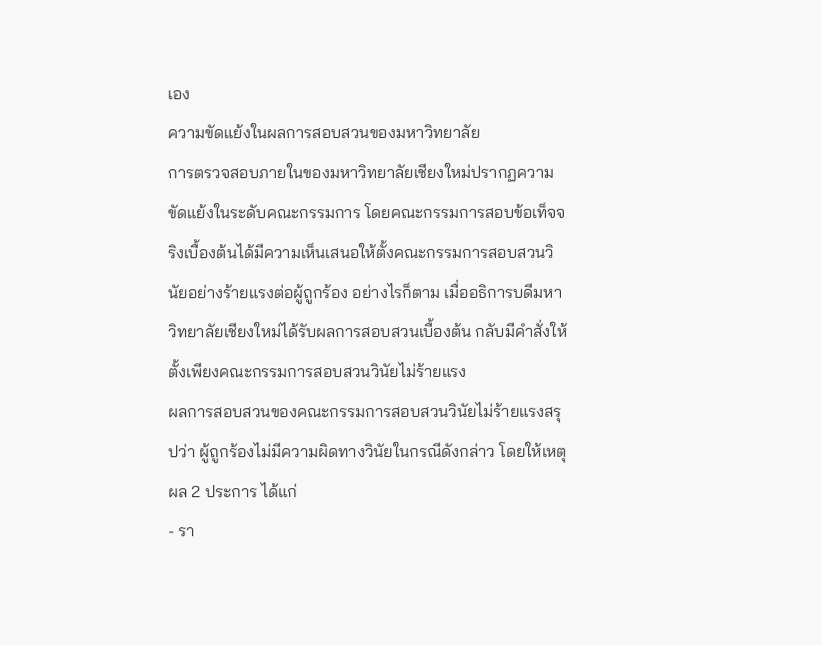เอง
ความขัดแย้งในผลการสอบสวนของมหาวิทยาลัย
การตรวจสอบภายในของมหาวิทยาลัยเชียงใหม่ปรากฏความขัดแย้งในระดับคณะกรรมการ โดยคณะกรรมการสอบข้อเท็จจริงเบื้องต้นได้มีความเห็นเสนอให้ตั้งคณะกรรมการสอบสวนวินัยอย่างร้ายแรงต่อผู้ถูกร้อง อย่างไรก็ตาม เมื่ออธิการบดีมหาวิทยาลัยเชียงใหม่ได้รับผลการสอบสวนเบื้องต้น กลับมีคำสั่งให้ตั้งเพียงคณะกรรมการสอบสวนวินัยไม่ร้ายแรง
ผลการสอบสวนของคณะกรรมการสอบสวนวินัยไม่ร้ายแรงสรุปว่า ผู้ถูกร้องไม่มีความผิดทางวินัยในกรณีดังกล่าว โดยให้เหตุผล 2 ประการ ได้แก่
- รา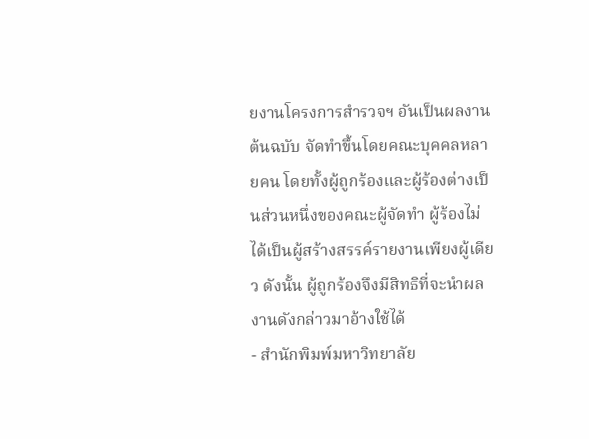ยงานโครงการสำรวจฯ อันเป็นผลงานต้นฉบับ จัดทำขึ้นโดยคณะบุคคลหลายคน โดยทั้งผู้ถูกร้องและผู้ร้องต่างเป็นส่วนหนึ่งของคณะผู้จัดทำ ผู้ร้องไม่ได้เป็นผู้สร้างสรรค์รายงานเพียงผู้เดียว ดังนั้น ผู้ถูกร้องจึงมีสิทธิที่จะนำผลงานดังกล่าวมาอ้างใช้ได้
- สำนักพิมพ์มหาวิทยาลัย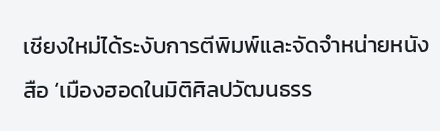เชียงใหม่ได้ระงับการตีพิมพ์และจัดจำหน่ายหนังสือ ‘เมืองฮอดในมิติศิลปวัฒนธรร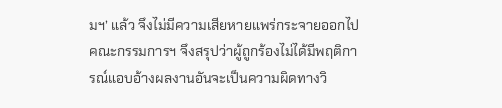มฯ’ แล้ว จึงไม่มีความเสียหายแพร่กระจายออกไป คณะกรรมการฯ จึงสรุปว่าผู้ถูกร้องไม่ได้มีพฤติการณ์แอบอ้างผลงานอันจะเป็นความผิดทางวิ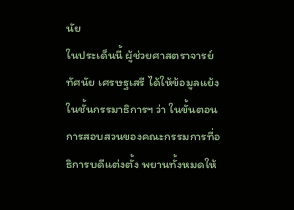นัย
ในประเด็นนี้ ผู้ช่วยศาสตราจารย์ทัศนัย เศรษฐเสรี ได้ให้ข้อมูลแย้งในชั้นกรรมาธิการฯ ว่า ในขั้นตอนการสอบสวนของคณะกรรมการที่อธิการบดีแต่งตั้ง พยานทั้งหมดให้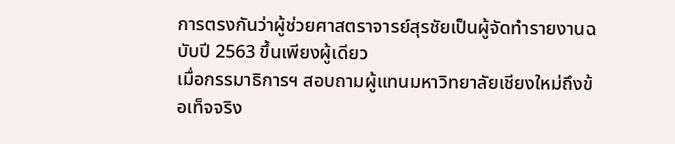การตรงกันว่าผู้ช่วยศาสตราจารย์สุรชัยเป็นผู้จัดทำรายงานฉบับปี 2563 ขึ้นเพียงผู้เดียว
เมื่อกรรมาธิการฯ สอบถามผู้แทนมหาวิทยาลัยเชียงใหม่ถึงข้อเท็จจริง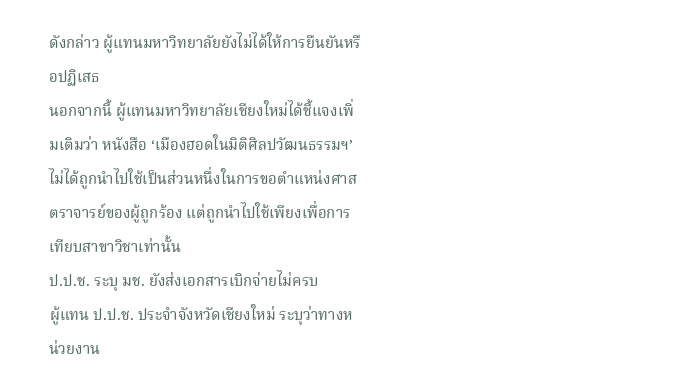ดังกล่าว ผู้แทนมหาวิทยาลัยยังไม่ได้ให้การยืนยันหรือปฏิเสธ
นอกจากนี้ ผู้แทนมหาวิทยาลัยเชียงใหม่ได้ชี้แจงเพิ่มเติมว่า หนังสือ ‘เมืองฮอดในมิติศิลปวัฒนธรรมฯ’ ไม่ได้ถูกนำไปใช้เป็นส่วนหนึ่งในการขอตำแหน่งศาสตราจารย์ของผู้ถูกร้อง แต่ถูกนำไปใช้เพียงเพื่อการเทียบสาขาวิชาเท่านั้น
ป.ป.ช. ระบุ มช. ยังส่งเอกสารเบิกจ่ายไม่ครบ
ผู้แทน ป.ป.ช. ประจำจังหวัดเชียงใหม่ ระบุว่าทางหน่วยงาน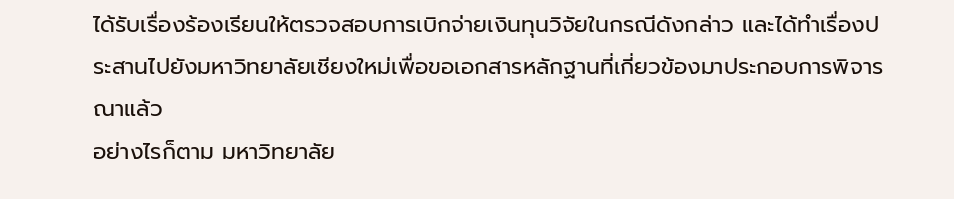ได้รับเรื่องร้องเรียนให้ตรวจสอบการเบิกจ่ายเงินทุนวิจัยในกรณีดังกล่าว และได้ทำเรื่องประสานไปยังมหาวิทยาลัยเชียงใหม่เพื่อขอเอกสารหลักฐานที่เกี่ยวข้องมาประกอบการพิจารณาแล้ว
อย่างไรก็ตาม มหาวิทยาลัย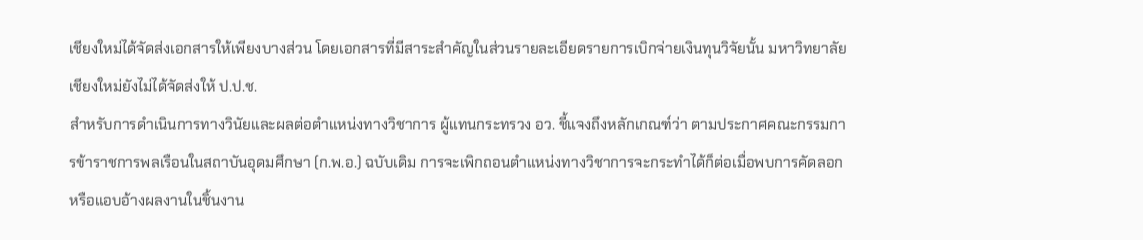เชียงใหม่ได้จัดส่งเอกสารให้เพียงบางส่วน โดยเอกสารที่มีสาระสำคัญในส่วนรายละเอียดรายการเบิกจ่ายเงินทุนวิจัยนั้น มหาวิทยาลัยเชียงใหม่ยังไม่ได้จัดส่งให้ ป.ป.ช.
สำหรับการดำเนินการทางวินัยและผลต่อตำแหน่งทางวิชาการ ผู้แทนกระทรวง อว. ชี้แจงถึงหลักเกณฑ์ว่า ตามประกาศคณะกรรมการข้าราชการพลเรือนในสถาบันอุดมศึกษา (ก.พ.อ.) ฉบับเดิม การจะเพิกถอนตำแหน่งทางวิชาการจะกระทำได้ก็ต่อเมื่อพบการคัดลอกหรือแอบอ้างผลงานในชิ้นงาน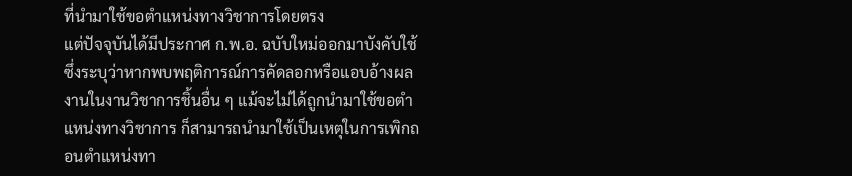ที่นำมาใช้ขอตำแหน่งทางวิชาการโดยตรง
แต่ปัจจุบันได้มีประกาศ ก.พ.อ. ฉบับใหม่ออกมาบังคับใช้ ซึ่งระบุว่าหากพบพฤติการณ์การคัดลอกหรือแอบอ้างผลงานในงานวิชาการชิ้นอื่น ๆ แม้จะไม่ได้ถูกนำมาใช้ขอตำแหน่งทางวิชาการ ก็สามารถนำมาใช้เป็นเหตุในการเพิกถอนตำแหน่งทา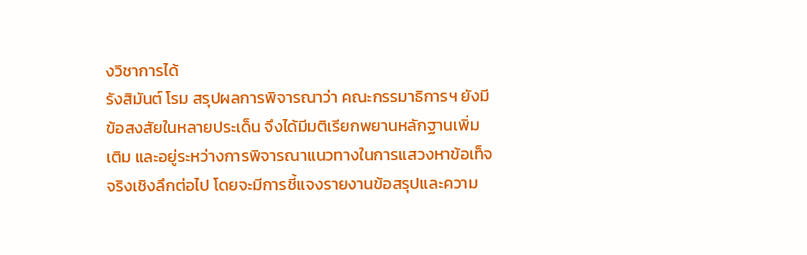งวิชาการได้
รังสิมันต์ โรม สรุปผลการพิจารณาว่า คณะกรรมาธิการฯ ยังมีข้อสงสัยในหลายประเด็น จึงได้มีมติเรียกพยานหลักฐานเพิ่มเติม และอยู่ระหว่างการพิจารณาแนวทางในการแสวงหาข้อเท็จจริงเชิงลึกต่อไป โดยจะมีการชี้แจงรายงานข้อสรุปและความ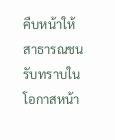คืบหน้าให้สาธารณชนรับทราบในโอกาสหน้า